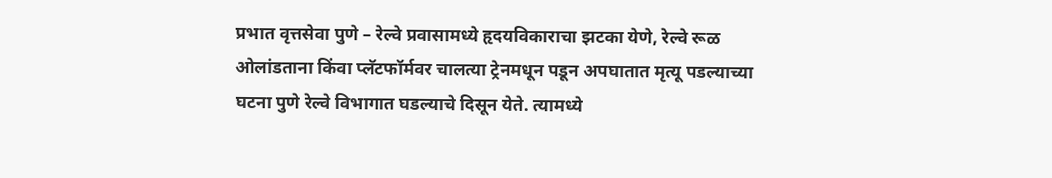प्रभात वृत्तसेवा पुणे – रेल्वे प्रवासामध्ये हृदयविकाराचा झटका येणे, रेल्वे रूळ ओलांडताना किंवा प्लॅटफॉर्मवर चालत्या ट्रेनमधून पडून अपघातात मृत्यू पडल्याच्या घटना पुणे रेल्वे विभागात घडल्याचे दिसून येते. त्यामध्ये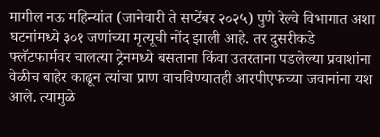मागील नऊ महिन्यांत (जानेवारी ते सप्टेंबर २०२५) पुणे रेल्वे विभागात अशा घटनांमध्ये ३०१ जणांच्या मृत्यूची नोंद झाली आहे. तर दुसरीकडे फ्लॅटफार्मवर चालत्या ट्रेनमध्ये बसताना किंवा उतरताना पडलेल्या प्रवाशांना वेळीच बाहेर काढून त्यांचा प्राण वाचविण्यातही आरपीएफच्या जवानांना यश आले. त्यामुळे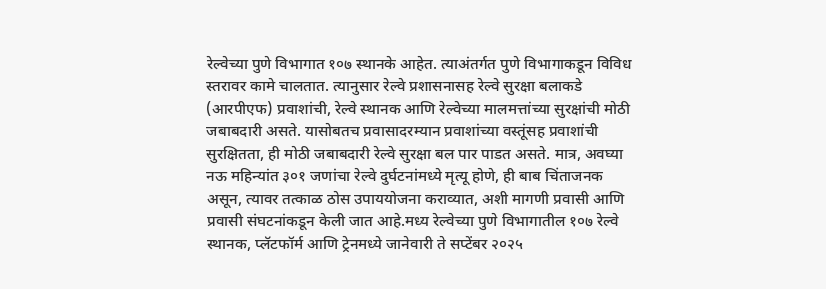रेल्वेच्या पुणे विभागात १०७ स्थानके आहेत. त्याअंतर्गत पुणे विभागाकडून विविध स्तरावर कामे चालतात. त्यानुसार रेल्वे प्रशासनासह रेल्वे सुरक्षा बलाकडे (आरपीएफ) प्रवाशांची, रेल्वे स्थानक आणि रेल्वेच्या मालमत्तांच्या सुरक्षांची मोठी जबाबदारी असते. यासोबतच प्रवासादरम्यान प्रवाशांच्या वस्तूंसह प्रवाशांची सुरक्षितता, ही मोठी जबाबदारी रेल्वे सुरक्षा बल पार पाडत असते. मात्र, अवघ्या नऊ महिन्यांत ३०१ जणांचा रेल्वे दुर्घटनांमध्ये मृत्यू होणे, ही बाब चिंताजनक असून, त्यावर तत्काळ ठोस उपाययोजना कराव्यात, अशी मागणी प्रवासी आणि प्रवासी संघटनांकडून केली जात आहे.मध्य रेल्वेच्या पुणे विभागातील १०७ रेल्वे स्थानक, प्लॅटफॉर्म आणि ट्रेनमध्ये जानेवारी ते सप्टेंबर २०२५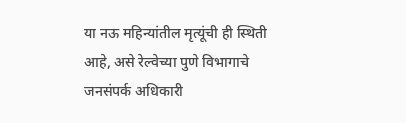या नऊ महिन्यांतील मृत्यूंची ही स्थिती आहे, असे रेल्वेच्या पुणे विभागाचे जनसंपर्क अधिकारी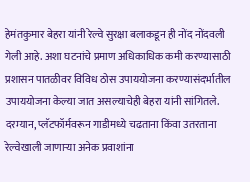हेमंतकुमार बेहरा यांनी रेल्वे सुरक्षा बलाकडून ही नोंद नोंदवली गेली आहे. अशा घटनांचे प्रमाण अधिकाधिक कमी करण्यासाठी प्रशासन पातळीवर विविध ठोस उपाययोजना करण्यासंदर्भातील उपाययोजना केल्या जात असल्याचेही बेहरा यांनी सांगितले. दरम्यान, प्लॅटफॉर्मवरून गाडीमध्ये चढताना किंवा उतरताना रेल्वेखाली जाणाऱ्या अनेक प्रवाशांना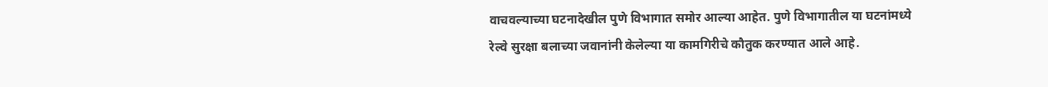वाचवल्याच्या घटनादेखील पुणे विभागात समोर आल्या आहेत. पुणे विभागातील या घटनांमध्ये रेल्वे सुरक्षा बलाच्या जवानांनी केलेल्या या कामगिरीचे कौतुक करण्यात आले आहे.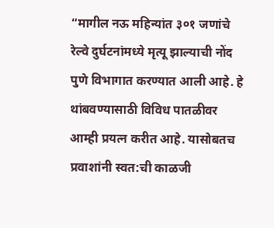“मागील नऊ महिन्यांत ३०१ जणांचे रेल्वे दुर्घटनांमध्ये मृत्यू झाल्याची नोंद पुणे विभागात करण्यात आली आहे. हे थांबवण्यासाठी विविध पातळीवर आम्ही प्रयत्न करीत आहे. यासोबतच प्रवाशांनी स्वत:ची काळजी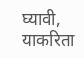घ्यावी, याकरिता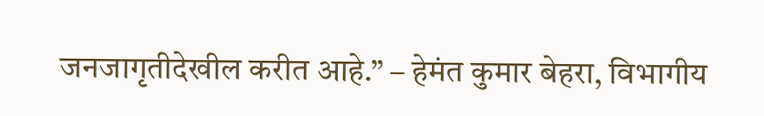जनजागृतीदेखील करीत आहे.” – हेमंत कुमार बेहरा, विभागीय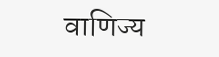वाणिज्य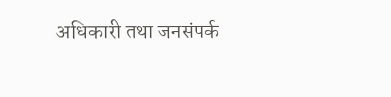अधिकारी तथा जनसंपर्क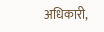अधिकारी,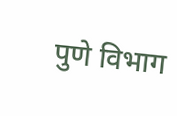पुणे विभाग